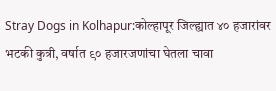Stray Dogs in Kolhapur:कोल्हापूर जिल्ह्यात ४० हजारांवर भटकी कुत्री, वर्षात ९० हजारजणांचा घेतला चावा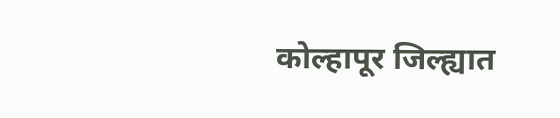कोल्हापूर जिल्ह्यात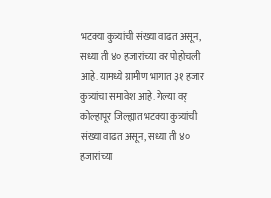भटक्या कुत्र्यांची संख्या वाढत असून, सध्या ती ४० हजारांच्या वर पोहोचली आहे. यामध्ये ग्रामीण भागात ३१ हजार कुत्र्यांचा समावेश आहे. गेल्या वर्
कोल्हापूर जिल्ह्यात भटक्या कुत्र्यांची संख्या वाढत असून, सध्या ती ४० हजारांच्या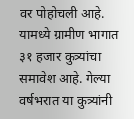वर पोहोचली आहे. यामध्ये ग्रामीण भागात ३१ हजार कुत्र्यांचा समावेश आहे. गेल्या वर्षभरात या कुत्र्यांनी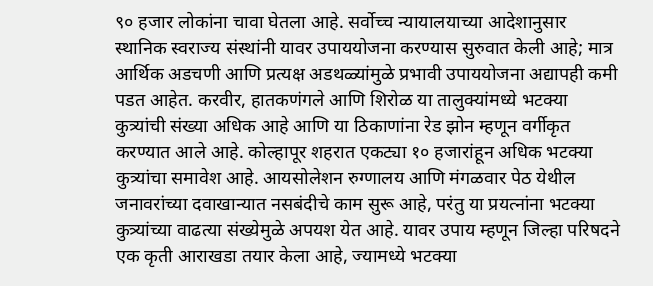९० हजार लोकांना चावा घेतला आहे. सर्वोच्च न्यायालयाच्या आदेशानुसार स्थानिक स्वराज्य संस्थांनी यावर उपाययोजना करण्यास सुरुवात केली आहे; मात्र आर्थिक अडचणी आणि प्रत्यक्ष अडथळ्यांमुळे प्रभावी उपाययोजना अद्यापही कमी पडत आहेत. करवीर, हातकणंगले आणि शिरोळ या तालुक्यांमध्ये भटक्या कुत्र्यांची संख्या अधिक आहे आणि या ठिकाणांना रेड झोन म्हणून वर्गीकृत करण्यात आले आहे. कोल्हापूर शहरात एकट्या १० हजारांहून अधिक भटक्या कुत्र्यांचा समावेश आहे. आयसोलेशन रुग्णालय आणि मंगळवार पेठ येथील जनावरांच्या दवाखान्यात नसबंदीचे काम सुरू आहे, परंतु या प्रयत्नांना भटक्या कुत्र्यांच्या वाढत्या संख्येमुळे अपयश येत आहे. यावर उपाय म्हणून जिल्हा परिषदने एक कृती आराखडा तयार केला आहे, ज्यामध्ये भटक्या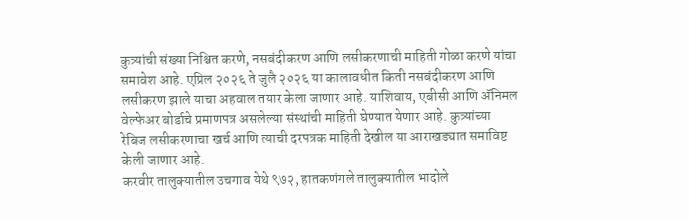कुत्र्यांची संख्या निश्चित करणे, नसबंदीकरण आणि लसीकरणाची माहिती गोळा करणे यांचा समावेश आहे. एप्रिल २०२६ ते जुलै २०२६ या कालावधीत किती नसबंदीकरण आणि लसीकरण झाले याचा अहवाल तयार केला जाणार आहे. याशिवाय, एबीसी आणि ॲनिमल वेल्फेअर बोर्डाचे प्रमाणपत्र असलेल्या संस्थांची माहिती घेण्यात येणार आहे. कुत्र्यांच्या रेबिज लसीकरणाचा खर्च आणि त्याची दरपत्रक माहिती देखील या आराखड्यात समाविष्ट केली जाणार आहे.
करवीर तालुक्यातील उचगाव येथे ९७२, हातकणंगले तालुक्यातील भादोले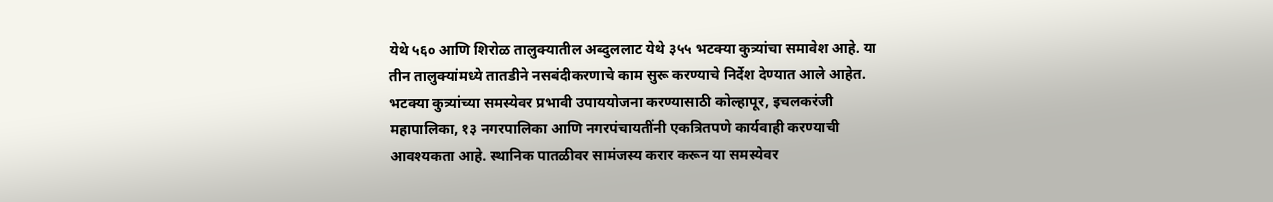येथे ५६० आणि शिरोळ तालुक्यातील अब्दुललाट येथे ३५५ भटक्या कुत्र्यांचा समावेश आहे. या तीन तालुक्यांमध्ये तातडीने नसबंदीकरणाचे काम सुरू करण्याचे निर्देश देण्यात आले आहेत. भटक्या कुत्र्यांच्या समस्येवर प्रभावी उपाययोजना करण्यासाठी कोल्हापूर, इचलकरंजी महापालिका, १३ नगरपालिका आणि नगरपंचायतींनी एकत्रितपणे कार्यवाही करण्याची आवश्यकता आहे. स्थानिक पातळीवर सामंजस्य करार करून या समस्येवर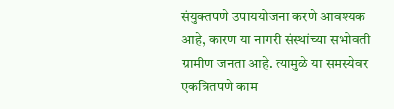संयुक्तपणे उपाययोजना करणे आवश्यक आहे, कारण या नागरी संस्थांच्या सभोवती ग्रामीण जनता आहे. त्यामुळे या समस्येवर एकत्रितपणे काम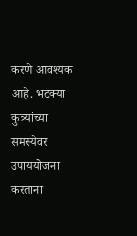करणे आवश्यक आहे. भटक्या कुत्र्यांच्या समस्येवर उपाययोजना करताना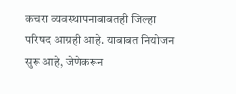कचरा व्यवस्थापनाबाबतही जिल्हा परिषद आग्रही आहे. याबाबत नियोजन सुरू आहे, जेणेकरून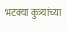भटक्या कुत्र्यांच्या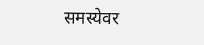समस्येवर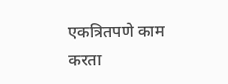एकत्रितपणे काम करता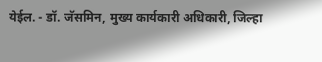येईल. - डॉ. जॅसमिन, मुख्य कार्यकारी अधिकारी, जिल्हा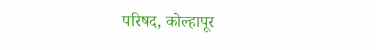परिषद, कोल्हापूर